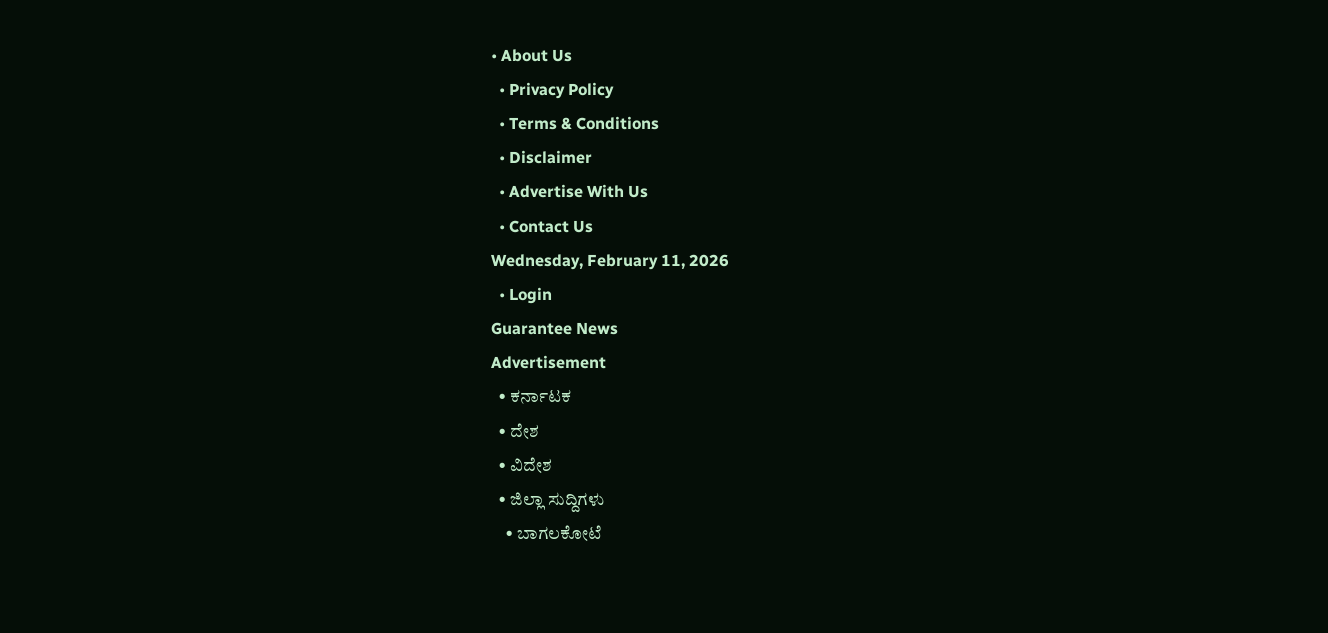• About Us
  • Privacy Policy
  • Terms & Conditions
  • Disclaimer
  • Advertise With Us
  • Contact Us
Wednesday, February 11, 2026
  • Login
Guarantee News
Advertisement
  • ಕರ್ನಾಟಕ
  • ದೇಶ
  • ವಿದೇಶ
  • ಜಿಲ್ಲಾ ಸುದ್ದಿಗಳು
    • ಬಾಗಲಕೋಟೆ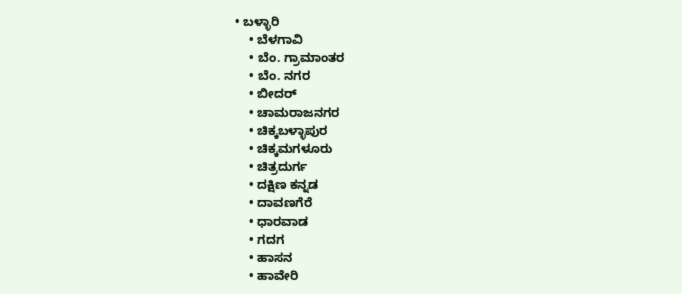• ಬಳ್ಳಾರಿ
    • ಬೆಳಗಾವಿ
    • ಬೆಂ. ಗ್ರಾಮಾಂತರ
    • ಬೆಂ. ನಗರ
    • ಬೀದರ್
    • ಚಾಮರಾಜನಗರ
    • ಚಿಕ್ಕಬಳ್ಳಾಪುರ
    • ಚಿಕ್ಕಮಗಳೂರು
    • ಚಿತ್ರದುರ್ಗ
    • ದಕ್ಷಿಣ ಕನ್ನಡ
    • ದಾವಣಗೆರೆ
    • ಧಾರವಾಡ
    • ಗದಗ
    • ಹಾಸನ
    • ಹಾವೇರಿ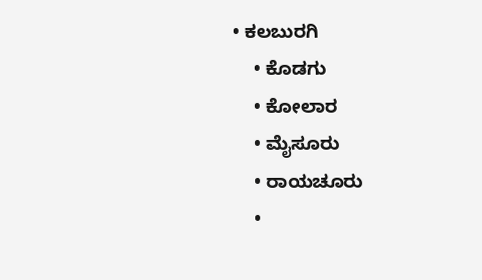• ಕಲಬುರಗಿ
    • ಕೊಡಗು
    • ಕೋಲಾರ
    • ಮೈಸೂರು
    • ರಾಯಚೂರು
    •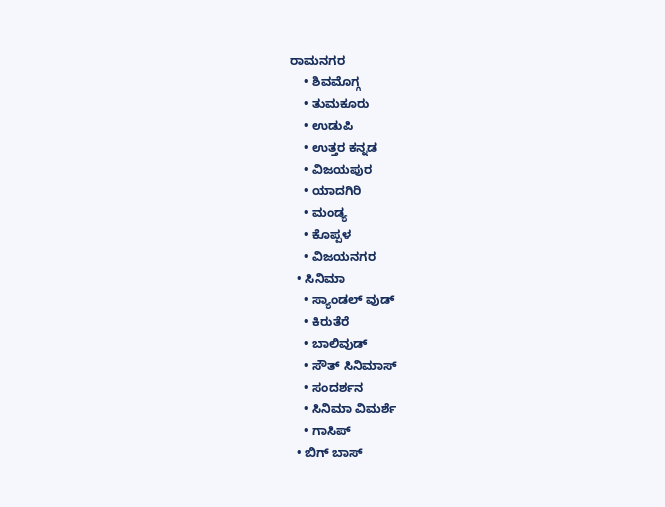ರಾಮನಗರ
    • ಶಿವಮೊಗ್ಗ
    • ತುಮಕೂರು
    • ಉಡುಪಿ
    • ಉತ್ತರ ಕನ್ನಡ
    • ವಿಜಯಪುರ
    • ಯಾದಗಿರಿ
    • ಮಂಡ್ಯ
    • ಕೊಪ್ಪಳ
    • ವಿಜಯನಗರ
  • ಸಿನಿಮಾ
    • ಸ್ಯಾಂಡಲ್ ವುಡ್
    • ಕಿರುತೆರೆ
    • ಬಾಲಿವುಡ್
    • ಸೌತ್ ಸಿನಿಮಾಸ್
    • ಸಂದರ್ಶನ
    • ಸಿನಿಮಾ ವಿಮರ್ಶೆ
    • ಗಾಸಿಪ್
  • ಬಿಗ್ ಬಾಸ್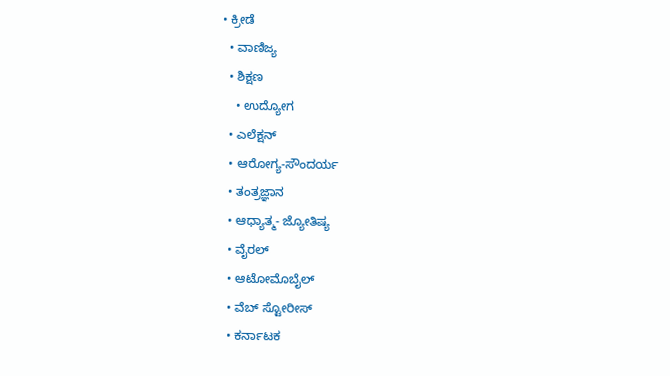• ಕ್ರೀಡೆ
  • ವಾಣಿಜ್ಯ
  • ಶಿಕ್ಷಣ
    • ಉದ್ಯೋಗ
  • ಎಲೆಕ್ಷನ್
  • ಆರೋಗ್ಯ-ಸೌಂದರ್ಯ
  • ತಂತ್ರಜ್ಞಾನ
  • ಆಧ್ಯಾತ್ಮ- ಜ್ಯೋತಿಷ್ಯ
  • ವೈರಲ್
  • ಆಟೋಮೊಬೈಲ್
  • ವೆಬ್ ಸ್ಟೋರೀಸ್
  • ಕರ್ನಾಟಕ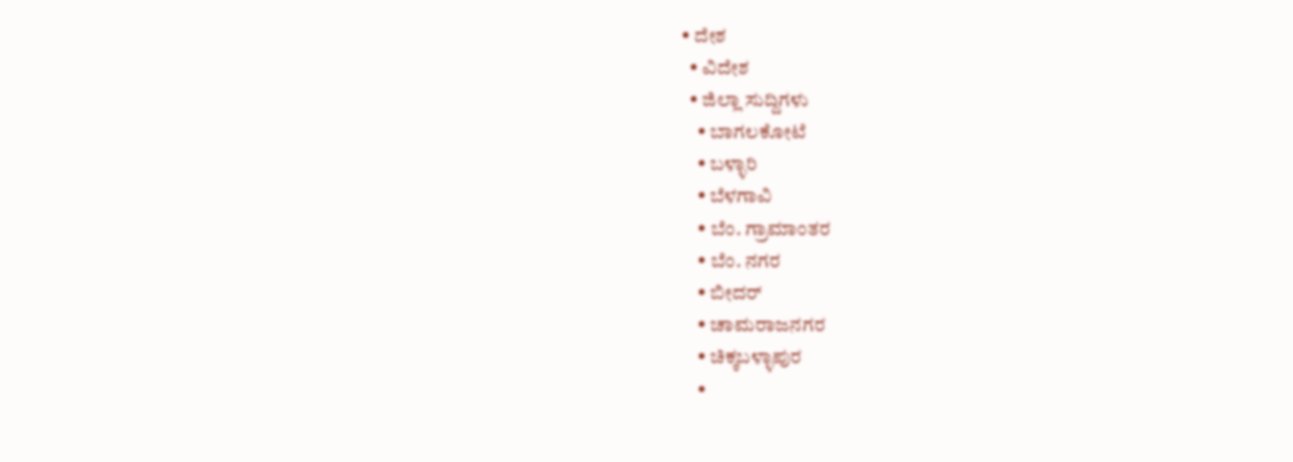• ದೇಶ
  • ವಿದೇಶ
  • ಜಿಲ್ಲಾ ಸುದ್ದಿಗಳು
    • ಬಾಗಲಕೋಟೆ
    • ಬಳ್ಳಾರಿ
    • ಬೆಳಗಾವಿ
    • ಬೆಂ. ಗ್ರಾಮಾಂತರ
    • ಬೆಂ. ನಗರ
    • ಬೀದರ್
    • ಚಾಮರಾಜನಗರ
    • ಚಿಕ್ಕಬಳ್ಳಾಪುರ
    •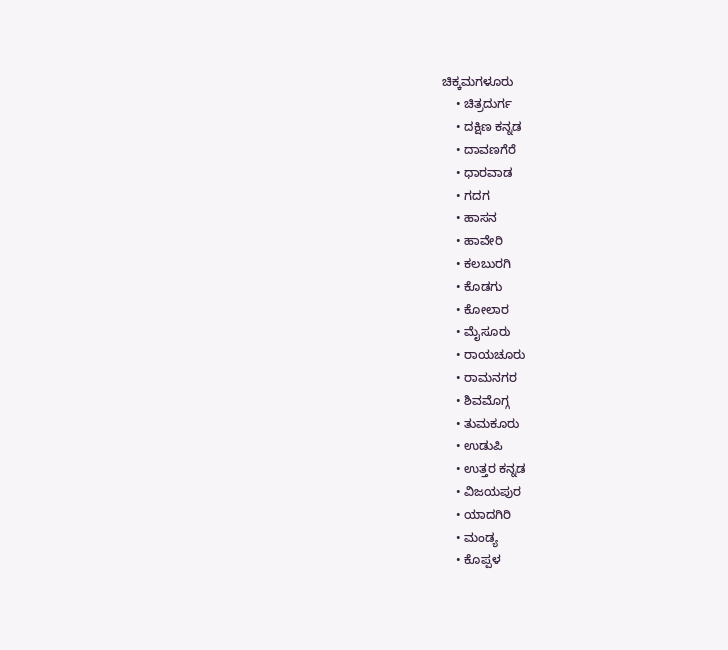ಚಿಕ್ಕಮಗಳೂರು
    • ಚಿತ್ರದುರ್ಗ
    • ದಕ್ಷಿಣ ಕನ್ನಡ
    • ದಾವಣಗೆರೆ
    • ಧಾರವಾಡ
    • ಗದಗ
    • ಹಾಸನ
    • ಹಾವೇರಿ
    • ಕಲಬುರಗಿ
    • ಕೊಡಗು
    • ಕೋಲಾರ
    • ಮೈಸೂರು
    • ರಾಯಚೂರು
    • ರಾಮನಗರ
    • ಶಿವಮೊಗ್ಗ
    • ತುಮಕೂರು
    • ಉಡುಪಿ
    • ಉತ್ತರ ಕನ್ನಡ
    • ವಿಜಯಪುರ
    • ಯಾದಗಿರಿ
    • ಮಂಡ್ಯ
    • ಕೊಪ್ಪಳ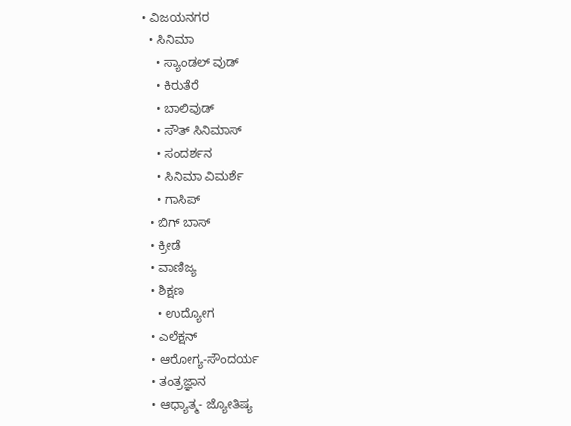• ವಿಜಯನಗರ
  • ಸಿನಿಮಾ
    • ಸ್ಯಾಂಡಲ್ ವುಡ್
    • ಕಿರುತೆರೆ
    • ಬಾಲಿವುಡ್
    • ಸೌತ್ ಸಿನಿಮಾಸ್
    • ಸಂದರ್ಶನ
    • ಸಿನಿಮಾ ವಿಮರ್ಶೆ
    • ಗಾಸಿಪ್
  • ಬಿಗ್ ಬಾಸ್
  • ಕ್ರೀಡೆ
  • ವಾಣಿಜ್ಯ
  • ಶಿಕ್ಷಣ
    • ಉದ್ಯೋಗ
  • ಎಲೆಕ್ಷನ್
  • ಆರೋಗ್ಯ-ಸೌಂದರ್ಯ
  • ತಂತ್ರಜ್ಞಾನ
  • ಆಧ್ಯಾತ್ಮ- ಜ್ಯೋತಿಷ್ಯ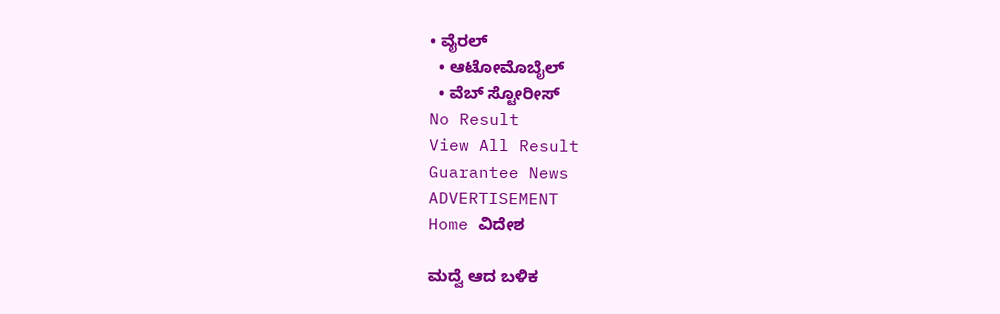• ವೈರಲ್
  • ಆಟೋಮೊಬೈಲ್
  • ವೆಬ್ ಸ್ಟೋರೀಸ್
No Result
View All Result
Guarantee News
ADVERTISEMENT
Home ವಿದೇಶ

ಮದ್ವೆ ಆದ ಬಳಿಕ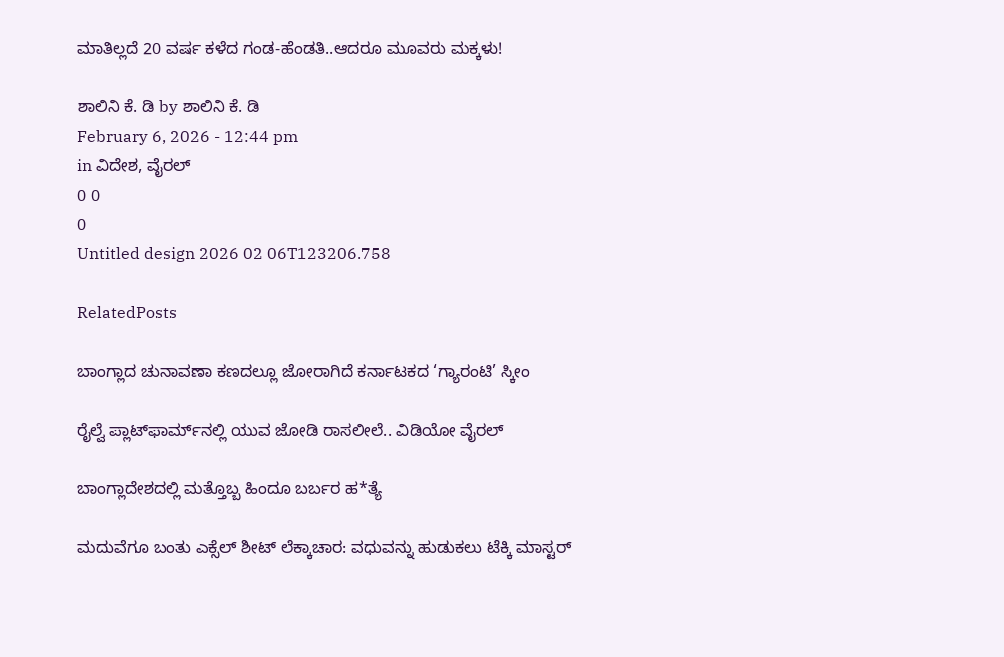ಮಾತಿಲ್ಲದೆ 20 ವರ್ಷ ಕಳೆದ ಗಂಡ-ಹೆಂಡತಿ..ಆದರೂ ಮೂವರು ಮಕ್ಕಳು!

ಶಾಲಿನಿ ಕೆ. ಡಿ by ಶಾಲಿನಿ ಕೆ. ಡಿ
February 6, 2026 - 12:44 pm
in ವಿದೇಶ, ವೈರಲ್
0 0
0
Untitled design 2026 02 06T123206.758

RelatedPosts

ಬಾಂಗ್ಲಾದ ಚುನಾವಣಾ ಕಣದಲ್ಲೂ ಜೋರಾಗಿದೆ ಕರ್ನಾಟಕದ ‘ಗ್ಯಾರಂಟಿ’ ಸ್ಕೀಂ

ರೈಲ್ವೆ ಪ್ಲಾಟ್‌ಫಾರ್ಮ್‌ನಲ್ಲಿ ಯುವ ಜೋಡಿ ರಾಸಲೀಲೆ.. ವಿಡಿಯೋ ವೈರಲ್‌

ಬಾಂಗ್ಲಾದೇಶದಲ್ಲಿ ಮತ್ತೊಬ್ಬ ಹಿಂದೂ ಬರ್ಬರ ಹ*ತ್ಯೆ

ಮದುವೆಗೂ ಬಂತು ಎಕ್ಸೆಲ್ ಶೀಟ್ ಲೆಕ್ಕಾಚಾರ: ವಧುವನ್ನು ಹುಡುಕಲು ಟೆಕ್ಕಿ ಮಾಸ್ಟರ್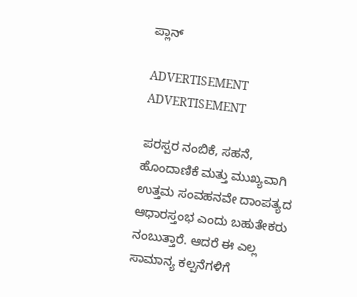ಪ್ಲಾನ್

ADVERTISEMENT
ADVERTISEMENT

ಪರಸ್ಪರ ನಂಬಿಕೆ, ಸಹನೆ, ಹೊಂದಾಣಿಕೆ ಮತ್ತು ಮುಖ್ಯವಾಗಿ ಉತ್ತಮ ಸಂವಹನವೇ ದಾಂಪತ್ಯದ ಆಧಾರಸ್ತಂಭ ಎಂದು ಬಹುತೇಕರು ನಂಬುತ್ತಾರೆ. ಆದರೆ ಈ ಎಲ್ಲ ಸಾಮಾನ್ಯ ಕಲ್ಪನೆಗಳಿಗೆ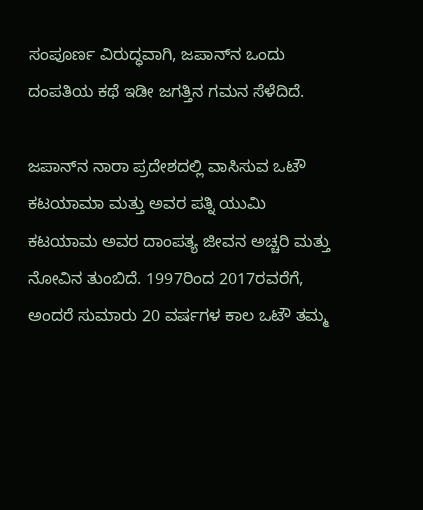ಸಂಪೂರ್ಣ ವಿರುದ್ಧವಾಗಿ, ಜಪಾನ್‌ನ ಒಂದು ದಂಪತಿಯ ಕಥೆ ಇಡೀ ಜಗತ್ತಿನ ಗಮನ ಸೆಳೆದಿದೆ.

ಜಪಾನ್‌ನ ನಾರಾ ಪ್ರದೇಶದಲ್ಲಿ ವಾಸಿಸುವ ಒಟೌ ಕಟಯಾಮಾ ಮತ್ತು ಅವರ ಪತ್ನಿ ಯುಮಿ ಕಟಯಾಮ ಅವರ ದಾಂಪತ್ಯ ಜೀವನ ಅಚ್ಚರಿ ಮತ್ತು ನೋವಿನ ತುಂಬಿದೆ. 1997ರಿಂದ 2017ರವರೆಗೆ, ಅಂದರೆ ಸುಮಾರು 20 ವರ್ಷಗಳ ಕಾಲ ಒಟೌ ತಮ್ಮ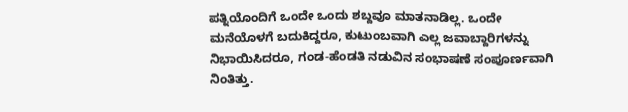ಪತ್ನಿಯೊಂದಿಗೆ ಒಂದೇ ಒಂದು ಶಬ್ದವೂ ಮಾತನಾಡಿಲ್ಲ. ಒಂದೇ ಮನೆಯೊಳಗೆ ಬದುಕಿದ್ದರೂ, ಕುಟುಂಬವಾಗಿ ಎಲ್ಲ ಜವಾಬ್ದಾರಿಗಳನ್ನು ನಿಭಾಯಿಸಿದರೂ, ಗಂಡ-ಹೆಂಡತಿ ನಡುವಿನ ಸಂಭಾಷಣೆ ಸಂಪೂರ್ಣವಾಗಿ ನಿಂತಿತ್ತು.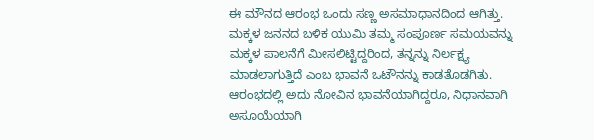ಈ ಮೌನದ ಆರಂಭ ಒಂದು ಸಣ್ಣ ಅಸಮಾಧಾನದಿಂದ ಆಗಿತ್ತು. ಮಕ್ಕಳ ಜನನದ ಬಳಿಕ ಯುಮಿ ತಮ್ಮ ಸಂಪೂರ್ಣ ಸಮಯವನ್ನು ಮಕ್ಕಳ ಪಾಲನೆಗೆ ಮೀಸಲಿಟ್ಟಿದ್ದರಿಂದ, ತನ್ನನ್ನು ನಿರ್ಲಕ್ಷ್ಯ ಮಾಡಲಾಗುತ್ತಿದೆ ಎಂಬ ಭಾವನೆ ಒಟೌನನ್ನು ಕಾಡತೊಡಗಿತು. ಆರಂಭದಲ್ಲಿ ಅದು ನೋವಿನ ಭಾವನೆಯಾಗಿದ್ದರೂ, ನಿಧಾನವಾಗಿ ಅಸೂಯೆಯಾಗಿ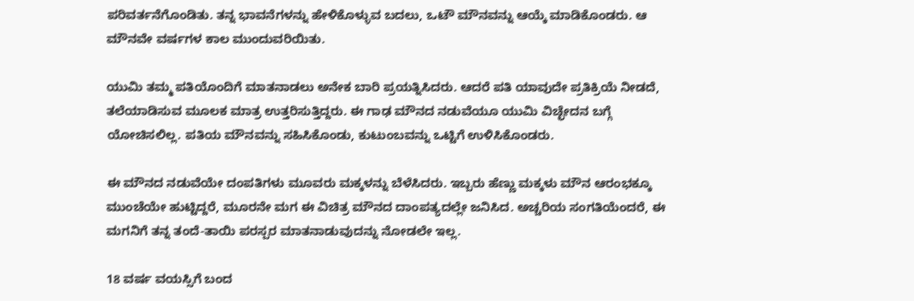ಪರಿವರ್ತನೆಗೊಂಡಿತು. ತನ್ನ ಭಾವನೆಗಳನ್ನು ಹೇಳಿಕೊಳ್ಳುವ ಬದಲು, ಒಟೌ ಮೌನವನ್ನು ಆಯ್ಕೆ ಮಾಡಿಕೊಂಡರು. ಆ ಮೌನವೇ ವರ್ಷಗಳ ಕಾಲ ಮುಂದುವರಿಯಿತು.

ಯುಮಿ ತಮ್ಮ ಪತಿಯೊಂದಿಗೆ ಮಾತನಾಡಲು ಅನೇಕ ಬಾರಿ ಪ್ರಯತ್ನಿಸಿದರು. ಆದರೆ ಪತಿ ಯಾವುದೇ ಪ್ರತಿಕ್ರಿಯೆ ನೀಡದೆ, ತಲೆಯಾಡಿಸುವ ಮೂಲಕ ಮಾತ್ರ ಉತ್ತರಿಸುತ್ತಿದ್ದರು. ಈ ಗಾಢ ಮೌನದ ನಡುವೆಯೂ ಯುಮಿ ವಿಚ್ಛೇದನ ಬಗ್ಗೆ ಯೋಚಿಸಲಿಲ್ಲ. ಪತಿಯ ಮೌನವನ್ನು ಸಹಿಸಿಕೊಂಡು, ಕುಟುಂಬವನ್ನು ಒಟ್ಟಿಗೆ ಉಳಿಸಿಕೊಂಡರು.

ಈ ಮೌನದ ನಡುವೆಯೇ ದಂಪತಿಗಳು ಮೂವರು ಮಕ್ಕಳನ್ನು ಬೆಳೆಸಿದರು. ಇಬ್ಬರು ಹೆಣ್ಣು ಮಕ್ಕಳು ಮೌನ ಆರಂಭಕ್ಕೂ ಮುಂಚೆಯೇ ಹುಟ್ಟಿದ್ದರೆ, ಮೂರನೇ ಮಗ ಈ ವಿಚಿತ್ರ ಮೌನದ ದಾಂಪತ್ಯದಲ್ಲೇ ಜನಿಸಿದ. ಅಚ್ಚರಿಯ ಸಂಗತಿಯೆಂದರೆ, ಈ ಮಗನಿಗೆ ತನ್ನ ತಂದೆ-ತಾಯಿ ಪರಸ್ಪರ ಮಾತನಾಡುವುದನ್ನು ನೋಡಲೇ ಇಲ್ಲ.

18 ವರ್ಷ ವಯಸ್ಸಿಗೆ ಬಂದ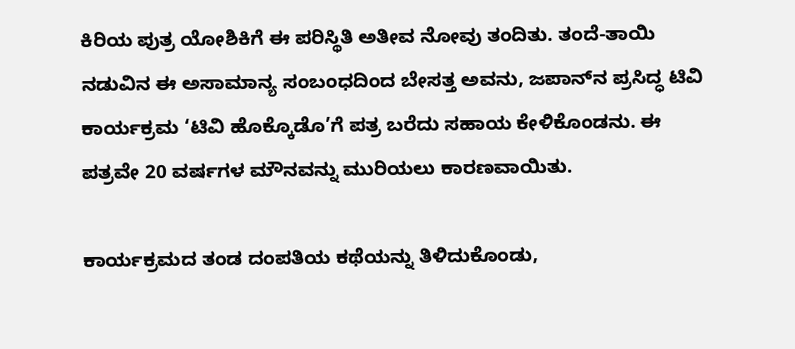ಕಿರಿಯ ಪುತ್ರ ಯೋಶಿಕಿಗೆ ಈ ಪರಿಸ್ಥಿತಿ ಅತೀವ ನೋವು ತಂದಿತು. ತಂದೆ-ತಾಯಿ ನಡುವಿನ ಈ ಅಸಾಮಾನ್ಯ ಸಂಬಂಧದಿಂದ ಬೇಸತ್ತ ಅವನು, ಜಪಾನ್‌ನ ಪ್ರಸಿದ್ಧ ಟಿವಿ ಕಾರ್ಯಕ್ರಮ ‘ಟಿವಿ ಹೊಕ್ಕೊಡೊ’ಗೆ ಪತ್ರ ಬರೆದು ಸಹಾಯ ಕೇಳಿಕೊಂಡನು. ಈ ಪತ್ರವೇ 20 ವರ್ಷಗಳ ಮೌನವನ್ನು ಮುರಿಯಲು ಕಾರಣವಾಯಿತು.

ಕಾರ್ಯಕ್ರಮದ ತಂಡ ದಂಪತಿಯ ಕಥೆಯನ್ನು ತಿಳಿದುಕೊಂಡು,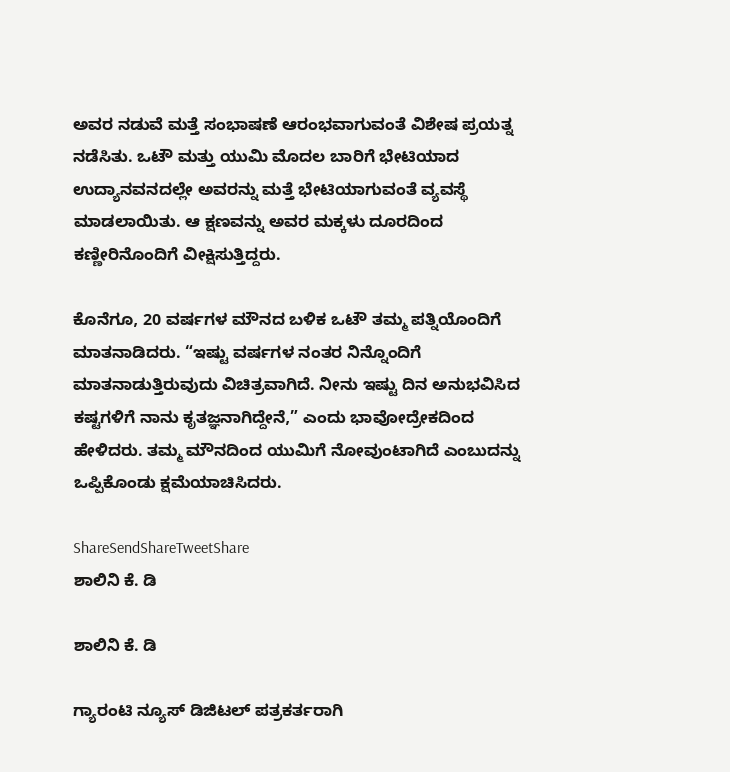ಅವರ ನಡುವೆ ಮತ್ತೆ ಸಂಭಾಷಣೆ ಆರಂಭವಾಗುವಂತೆ ವಿಶೇಷ ಪ್ರಯತ್ನ ನಡೆಸಿತು. ಒಟೌ ಮತ್ತು ಯುಮಿ ಮೊದಲ ಬಾರಿಗೆ ಭೇಟಿಯಾದ ಉದ್ಯಾನವನದಲ್ಲೇ ಅವರನ್ನು ಮತ್ತೆ ಭೇಟಿಯಾಗುವಂತೆ ವ್ಯವಸ್ಥೆ ಮಾಡಲಾಯಿತು. ಆ ಕ್ಷಣವನ್ನು ಅವರ ಮಕ್ಕಳು ದೂರದಿಂದ ಕಣ್ಣೀರಿನೊಂದಿಗೆ ವೀಕ್ಷಿಸುತ್ತಿದ್ದರು.

ಕೊನೆಗೂ, 20 ವರ್ಷಗಳ ಮೌನದ ಬಳಿಕ ಒಟೌ ತಮ್ಮ ಪತ್ನಿಯೊಂದಿಗೆ ಮಾತನಾಡಿದರು. “ಇಷ್ಟು ವರ್ಷಗಳ ನಂತರ ನಿನ್ನೊಂದಿಗೆ ಮಾತನಾಡುತ್ತಿರುವುದು ವಿಚಿತ್ರವಾಗಿದೆ. ನೀನು ಇಷ್ಟು ದಿನ ಅನುಭವಿಸಿದ ಕಷ್ಟಗಳಿಗೆ ನಾನು ಕೃತಜ್ಞನಾಗಿದ್ದೇನೆ,” ಎಂದು ಭಾವೋದ್ರೇಕದಿಂದ ಹೇಳಿದರು. ತಮ್ಮ ಮೌನದಿಂದ ಯುಮಿಗೆ ನೋವುಂಟಾಗಿದೆ ಎಂಬುದನ್ನು ಒಪ್ಪಿಕೊಂಡು ಕ್ಷಮೆಯಾಚಿಸಿದರು.

ShareSendShareTweetShare
ಶಾಲಿನಿ ಕೆ. ಡಿ

ಶಾಲಿನಿ ಕೆ. ಡಿ

ಗ್ಯಾರಂಟಿ ನ್ಯೂಸ್ ಡಿಜಿಟಲ್ ಪತ್ರಕರ್ತರಾಗಿ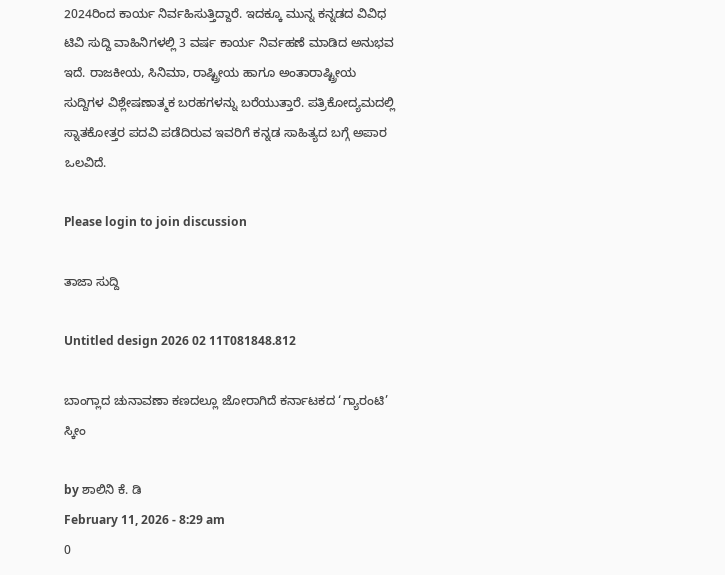2024ರಿಂದ ಕಾರ್ಯ ನಿರ್ವಹಿಸುತ್ತಿದ್ದಾರೆ. ಇದಕ್ಕೂ ಮುನ್ನ ಕನ್ನಡದ ವಿವಿಧ ಟಿವಿ ಸುದ್ದಿ ವಾಹಿನಿಗಳಲ್ಲಿ 3 ವರ್ಷ ಕಾರ್ಯ ನಿರ್ವಹಣೆ ಮಾಡಿದ ಅನುಭವ ಇದೆ. ರಾಜಕೀಯ, ಸಿನಿಮಾ, ರಾಷ್ಟ್ರೀಯ ಹಾಗೂ ಅಂತಾರಾಷ್ಟ್ರೀಯ ಸುದ್ದಿಗಳ ವಿಶ್ಲೇಷಣಾತ್ಮಕ ಬರಹಗಳನ್ನು ಬರೆಯುತ್ತಾರೆ. ಪತ್ರಿಕೋದ್ಯಮದಲ್ಲಿ ಸ್ನಾತಕೋತ್ತರ ಪದವಿ ಪಡೆದಿರುವ ಇವರಿಗೆ ಕನ್ನಡ ಸಾಹಿತ್ಯದ ಬಗ್ಗೆ ಅಪಾರ ಒಲವಿದೆ.

Please login to join discussion

ತಾಜಾ ಸುದ್ದಿ

Untitled design 2026 02 11T081848.812

ಬಾಂಗ್ಲಾದ ಚುನಾವಣಾ ಕಣದಲ್ಲೂ ಜೋರಾಗಿದೆ ಕರ್ನಾಟಕದ ‘ಗ್ಯಾರಂಟಿ’ ಸ್ಕೀಂ

by ಶಾಲಿನಿ ಕೆ. ಡಿ
February 11, 2026 - 8:29 am
0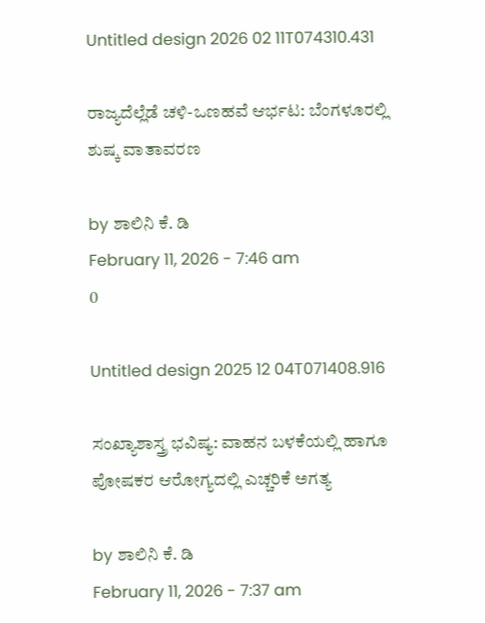Untitled design 2026 02 11T074310.431

ರಾಜ್ಯದೆಲ್ಲೆಡೆ ಚಳಿ-ಒಣಹವೆ ಆರ್ಭಟ: ಬೆಂಗಳೂರಲ್ಲಿ ಶುಷ್ಕ ವಾತಾವರಣ

by ಶಾಲಿನಿ ಕೆ. ಡಿ
February 11, 2026 - 7:46 am
0

Untitled design 2025 12 04T071408.916

ಸಂಖ್ಯಾಶಾಸ್ತ್ರ ಭವಿಷ್ಯ: ವಾಹನ ಬಳಕೆಯಲ್ಲಿ ಹಾಗೂ ಪೋಷಕರ ಆರೋಗ್ಯದಲ್ಲಿ ಎಚ್ಚರಿಕೆ ಅಗತ್ಯ

by ಶಾಲಿನಿ ಕೆ. ಡಿ
February 11, 2026 - 7:37 am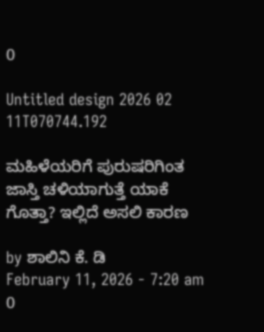0

Untitled design 2026 02 11T070744.192

ಮಹಿಳೆಯರಿಗೆ ಪುರುಷರಿಗಿಂತ ಜಾಸ್ತಿ ಚಳಿಯಾಗುತ್ತೆ ಯಾಕೆ ಗೊತ್ತಾ? ಇಲ್ಲಿದೆ ಅಸಲಿ ಕಾರಣ

by ಶಾಲಿನಿ ಕೆ. ಡಿ
February 11, 2026 - 7:20 am
0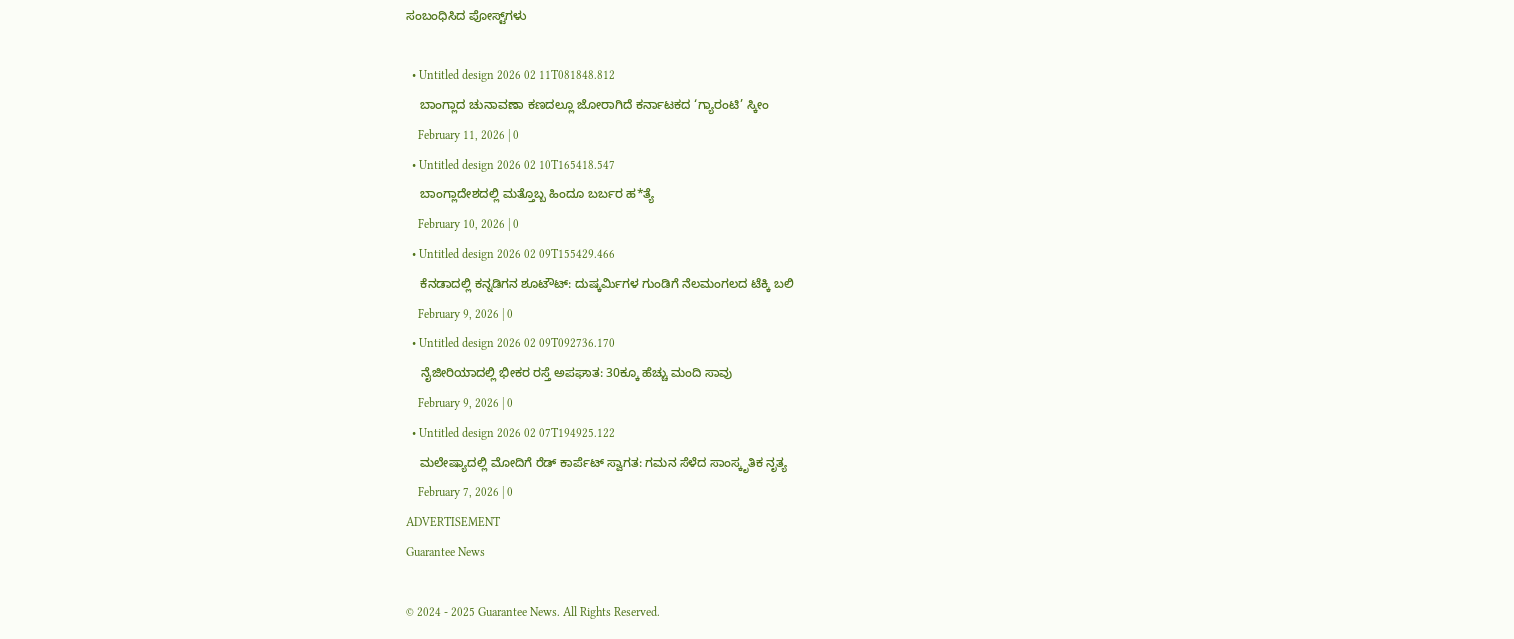ಸಂಬಂಧಿಸಿದ ಪೋಸ್ಟ್‌ಗಳು

  • Untitled design 2026 02 11T081848.812
    ಬಾಂಗ್ಲಾದ ಚುನಾವಣಾ ಕಣದಲ್ಲೂ ಜೋರಾಗಿದೆ ಕರ್ನಾಟಕದ ‘ಗ್ಯಾರಂಟಿ’ ಸ್ಕೀಂ
    February 11, 2026 | 0
  • Untitled design 2026 02 10T165418.547
    ಬಾಂಗ್ಲಾದೇಶದಲ್ಲಿ ಮತ್ತೊಬ್ಬ ಹಿಂದೂ ಬರ್ಬರ ಹ*ತ್ಯೆ
    February 10, 2026 | 0
  • Untitled design 2026 02 09T155429.466
    ಕೆನಡಾದಲ್ಲಿ ಕನ್ನಡಿಗನ ಶೂಟೌಟ್: ದುಷ್ಕರ್ಮಿಗಳ ಗುಂಡಿಗೆ ನೆಲಮಂಗಲದ ಟೆಕ್ಕಿ ಬಲಿ
    February 9, 2026 | 0
  • Untitled design 2026 02 09T092736.170
    ನೈಜೀರಿಯಾದಲ್ಲಿ ಭೀಕರ ರಸ್ತೆ ಅಪಘಾತ: 30ಕ್ಕೂ ಹೆಚ್ಚು ಮಂದಿ ಸಾವು
    February 9, 2026 | 0
  • Untitled design 2026 02 07T194925.122
    ಮಲೇಷ್ಯಾದಲ್ಲಿ ಮೋದಿಗೆ ರೆಡ್‌ ಕಾರ್ಪೆಟ್‌ ಸ್ವಾಗತ: ಗಮನ ಸೆಳೆದ ಸಾಂಸ್ಕೃತಿಕ ನೃತ್ಯ
    February 7, 2026 | 0
ADVERTISEMENT
Guarantee News

© 2024 - 2025 Guarantee News. All Rights Reserved.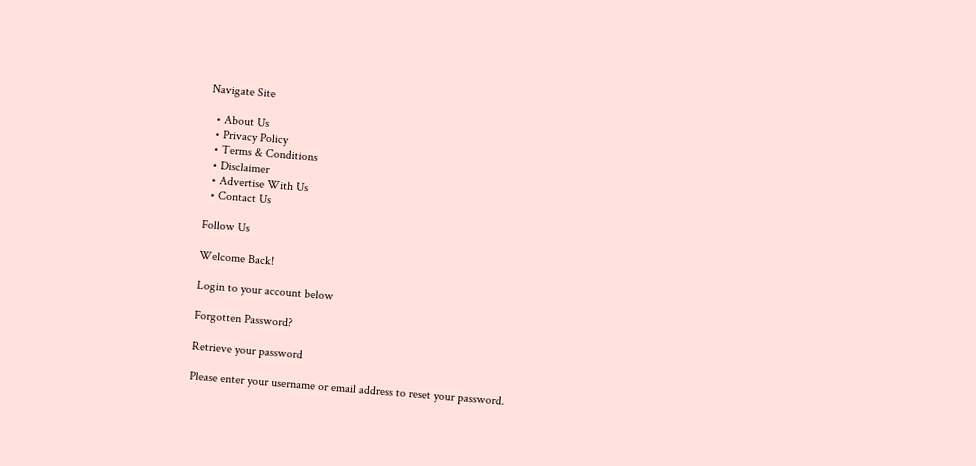Navigate Site

  • About Us
  • Privacy Policy
  • Terms & Conditions
  • Disclaimer
  • Advertise With Us
  • Contact Us

Follow Us

Welcome Back!

Login to your account below

Forgotten Password?

Retrieve your password

Please enter your username or email address to reset your password.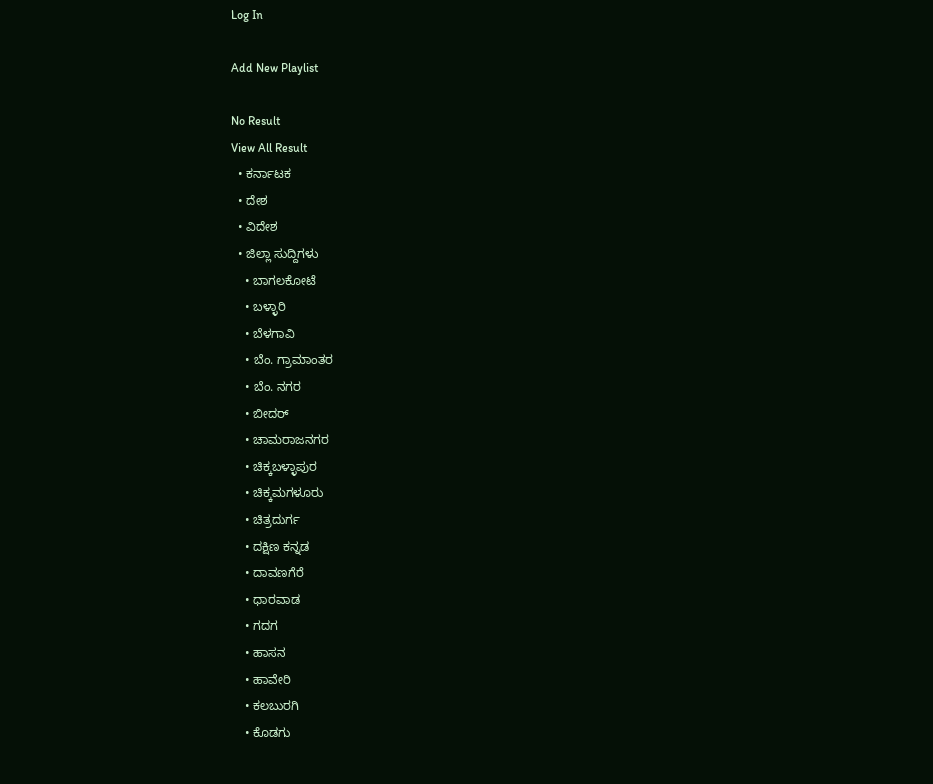Log In

Add New Playlist

No Result
View All Result
  • ಕರ್ನಾಟಕ
  • ದೇಶ
  • ವಿದೇಶ
  • ಜಿಲ್ಲಾ ಸುದ್ದಿಗಳು
    • ಬಾಗಲಕೋಟೆ
    • ಬಳ್ಳಾರಿ
    • ಬೆಳಗಾವಿ
    • ಬೆಂ. ಗ್ರಾಮಾಂತರ
    • ಬೆಂ. ನಗರ
    • ಬೀದರ್
    • ಚಾಮರಾಜನಗರ
    • ಚಿಕ್ಕಬಳ್ಳಾಪುರ
    • ಚಿಕ್ಕಮಗಳೂರು
    • ಚಿತ್ರದುರ್ಗ
    • ದಕ್ಷಿಣ ಕನ್ನಡ
    • ದಾವಣಗೆರೆ
    • ಧಾರವಾಡ
    • ಗದಗ
    • ಹಾಸನ
    • ಹಾವೇರಿ
    • ಕಲಬುರಗಿ
    • ಕೊಡಗು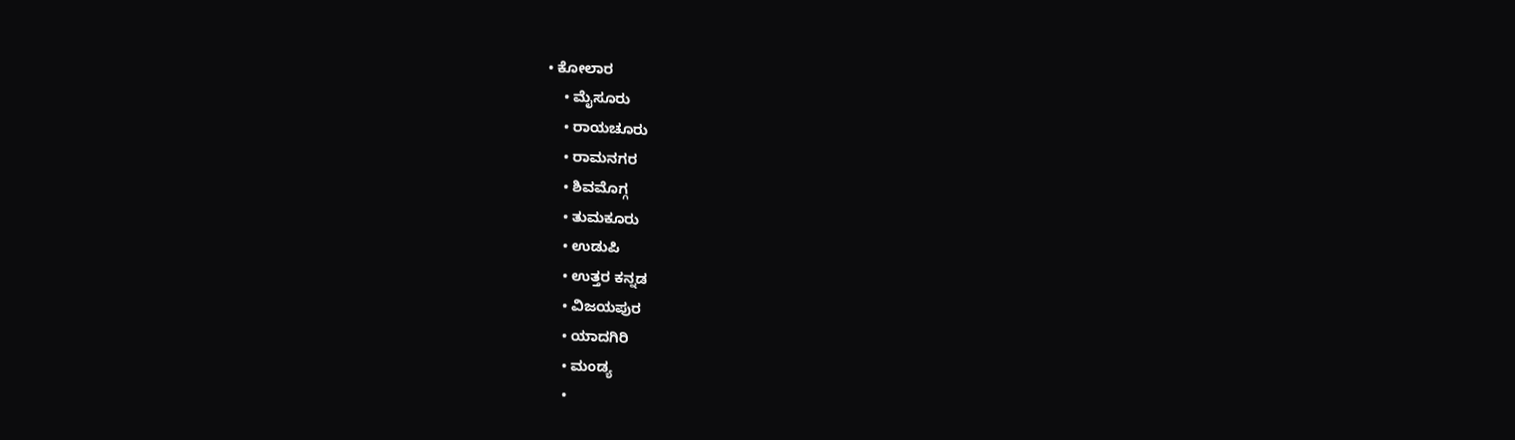• ಕೋಲಾರ
    • ಮೈಸೂರು
    • ರಾಯಚೂರು
    • ರಾಮನಗರ
    • ಶಿವಮೊಗ್ಗ
    • ತುಮಕೂರು
    • ಉಡುಪಿ
    • ಉತ್ತರ ಕನ್ನಡ
    • ವಿಜಯಪುರ
    • ಯಾದಗಿರಿ
    • ಮಂಡ್ಯ
    •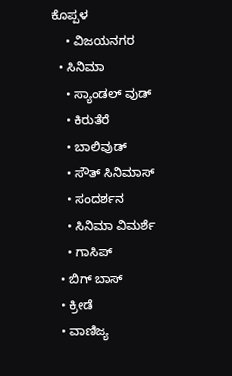ಕೊಪ್ಪಳ
    • ವಿಜಯನಗರ
  • ಸಿನಿಮಾ
    • ಸ್ಯಾಂಡಲ್ ವುಡ್
    • ಕಿರುತೆರೆ
    • ಬಾಲಿವುಡ್
    • ಸೌತ್ ಸಿನಿಮಾಸ್
    • ಸಂದರ್ಶನ
    • ಸಿನಿಮಾ ವಿಮರ್ಶೆ
    • ಗಾಸಿಪ್
  • ಬಿಗ್ ಬಾಸ್
  • ಕ್ರೀಡೆ
  • ವಾಣಿಜ್ಯ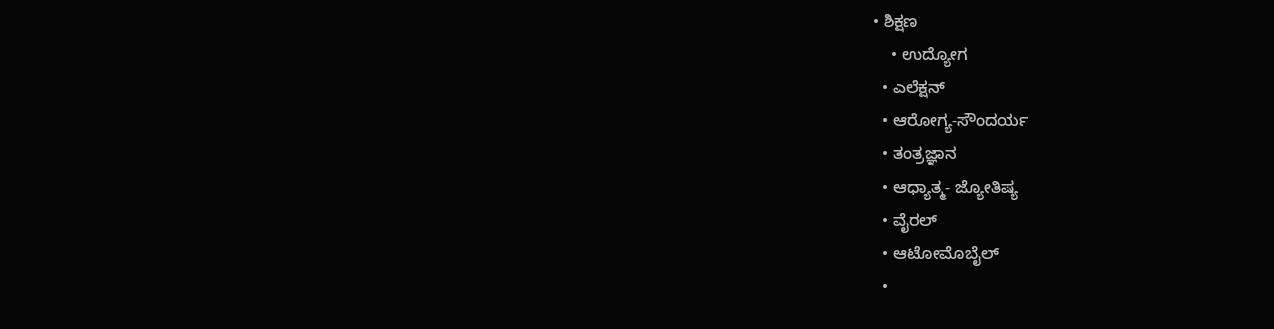• ಶಿಕ್ಷಣ
    • ಉದ್ಯೋಗ
  • ಎಲೆಕ್ಷನ್
  • ಆರೋಗ್ಯ-ಸೌಂದರ್ಯ
  • ತಂತ್ರಜ್ಞಾನ
  • ಆಧ್ಯಾತ್ಮ- ಜ್ಯೋತಿಷ್ಯ
  • ವೈರಲ್
  • ಆಟೋಮೊಬೈಲ್
  •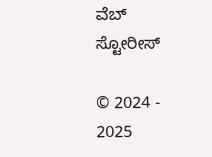ವೆಬ್ ಸ್ಟೋರೀಸ್

© 2024 - 2025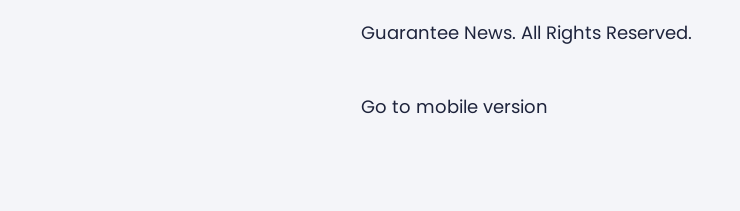Guarantee News. All Rights Reserved.

Go to mobile version